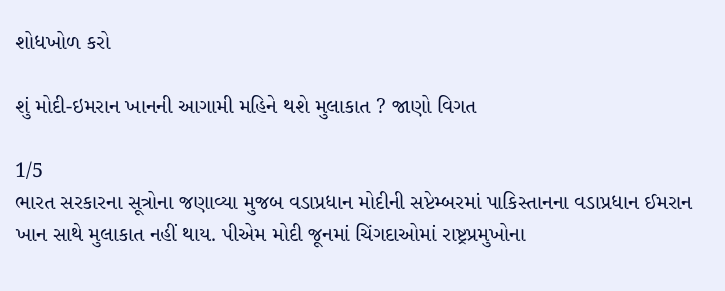શોધખોળ કરો

શું મોદી-ઇમરાન ખાનની આગામી મહિને થશે મુલાકાત ? જાણો વિગત

1/5
ભારત સરકારના સૂત્રોના જણાવ્યા મુજબ વડાપ્રધાન મોદીની સપ્ટેમ્બરમાં પાકિસ્તાનના વડાપ્રધાન ઈમરાન ખાન સાથે મુલાકાત નહીં થાય. પીએમ મોદી જૂનમાં ચિંગદાઓમાં રાષ્ટ્રપ્રમુખોના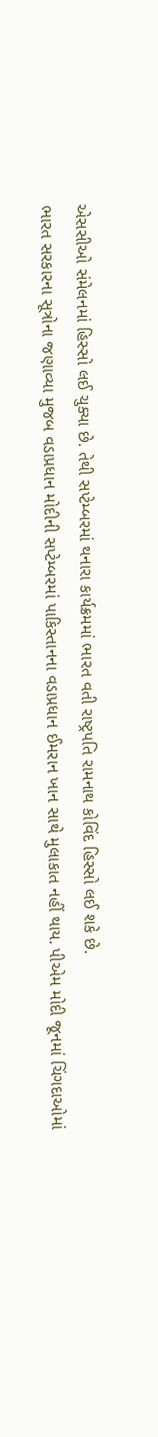એસસીઓ સંમેલનમાં હિસ્સો લઈ ચુક્યા છે. તેથી સપ્ટેમ્બરમાં થનારા કાર્યક્રમમાં ભારત વતી રાષ્ટ્રપતિ રામનાથ કોવિંદ હિસ્સો લઈ શકે છે.
ભારત સરકારના સૂત્રોના જણાવ્યા મુજબ વડાપ્રધાન મોદીની સપ્ટેમ્બરમાં પાકિસ્તાનના વડાપ્રધાન ઈમરાન ખાન સાથે મુલાકાત નહીં થાય. પીએમ મોદી જૂનમાં ચિંગદાઓમાં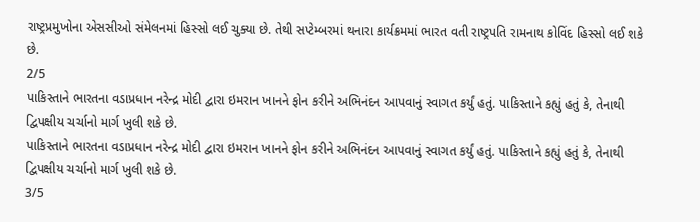રાષ્ટ્રપ્રમુખોના એસસીઓ સંમેલનમાં હિસ્સો લઈ ચુક્યા છે. તેથી સપ્ટેમ્બરમાં થનારા કાર્યક્રમમાં ભારત વતી રાષ્ટ્રપતિ રામનાથ કોવિંદ હિસ્સો લઈ શકે છે.
2/5
પાકિસ્તાને ભારતના વડાપ્રધાન નરેન્દ્ર મોદી દ્વારા ઇમરાન ખાનને ફોન કરીને અભિનંદન આપવાનું સ્વાગત કર્યું હતું. પાકિસ્તાને કહ્યું હતું કે, તેનાથી દ્વિપક્ષીય ચર્ચાનો માર્ગ ખુલી શકે છે.
પાકિસ્તાને ભારતના વડાપ્રધાન નરેન્દ્ર મોદી દ્વારા ઇમરાન ખાનને ફોન કરીને અભિનંદન આપવાનું સ્વાગત કર્યું હતું. પાકિસ્તાને કહ્યું હતું કે, તેનાથી દ્વિપક્ષીય ચર્ચાનો માર્ગ ખુલી શકે છે.
3/5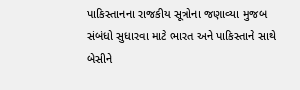પાકિસ્તાનના રાજકીય સૂત્રોના જણાવ્યા મુજબ સંબંધો સુધારવા માટે ભારત અને પાકિસ્તાને સાથે બેસીને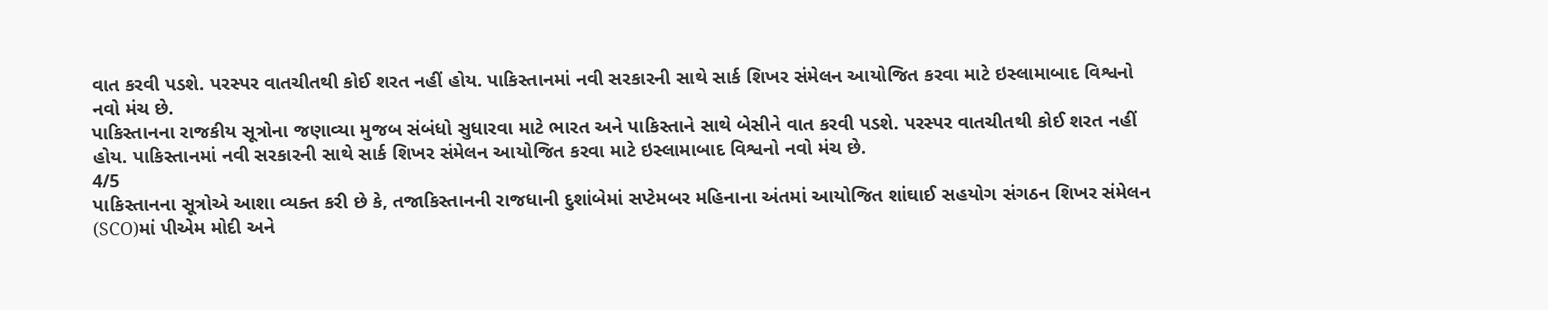વાત કરવી પડશે. પરસ્પર વાતચીતથી કોઈ શરત નહીં હોય. પાકિસ્તાનમાં નવી સરકારની સાથે સાર્ક શિખર સંમેલન આયોજિત કરવા માટે ઇસ્લામાબાદ વિશ્વનો નવો મંચ છે.
પાકિસ્તાનના રાજકીય સૂત્રોના જણાવ્યા મુજબ સંબંધો સુધારવા માટે ભારત અને પાકિસ્તાને સાથે બેસીને વાત કરવી પડશે. પરસ્પર વાતચીતથી કોઈ શરત નહીં હોય. પાકિસ્તાનમાં નવી સરકારની સાથે સાર્ક શિખર સંમેલન આયોજિત કરવા માટે ઇસ્લામાબાદ વિશ્વનો નવો મંચ છે.
4/5
પાકિસ્તાનના સૂત્રોએ આશા વ્યક્ત કરી છે કે, તજાકિસ્તાનની રાજધાની દુશાંબેમાં સપ્ટેમબર મહિનાના અંતમાં આયોજિત શાંઘાઈ સહયોગ સંગઠન શિખર સંમેલન (SCO)માં પીએમ મોદી અને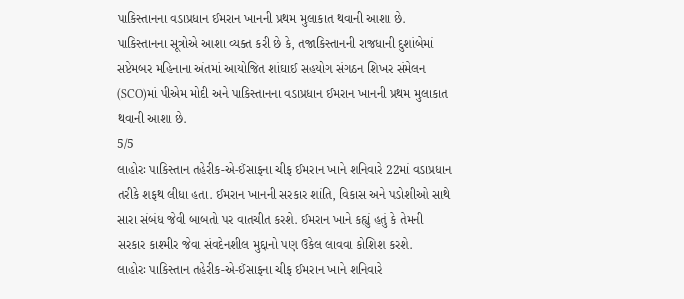પાકિસ્તાનના વડાપ્રધાન ઈમરાન ખાનની પ્રથમ મુલાકાત થવાની આશા છે.
પાકિસ્તાનના સૂત્રોએ આશા વ્યક્ત કરી છે કે, તજાકિસ્તાનની રાજધાની દુશાંબેમાં સપ્ટેમબર મહિનાના અંતમાં આયોજિત શાંઘાઈ સહયોગ સંગઠન શિખર સંમેલન (SCO)માં પીએમ મોદી અને પાકિસ્તાનના વડાપ્રધાન ઈમરાન ખાનની પ્રથમ મુલાકાત થવાની આશા છે.
5/5
લાહોરઃ પાકિસ્તાન તહેરીક-એ-ઈંસાફના ચીફ ઈમરાન ખાને શનિવારે 22માં વડાપ્રધાન તરીકે શફથ લીધા હતા. ઈમરાન ખાનની સરકાર શાંતિ, વિકાસ અને પડોશીઓ સાથે સારા સંબંધ જેવી બાબતો પર વાતચીત કરશે. ઈમરાન ખાને કહ્યું હતું કે તેમની સરકાર કાશ્મીર જેવા સંવદેનશીલ મુદ્દાનો પણ ઉકેલ લાવવા કોશિશ કરશે.
લાહોરઃ પાકિસ્તાન તહેરીક-એ-ઈંસાફના ચીફ ઈમરાન ખાને શનિવારે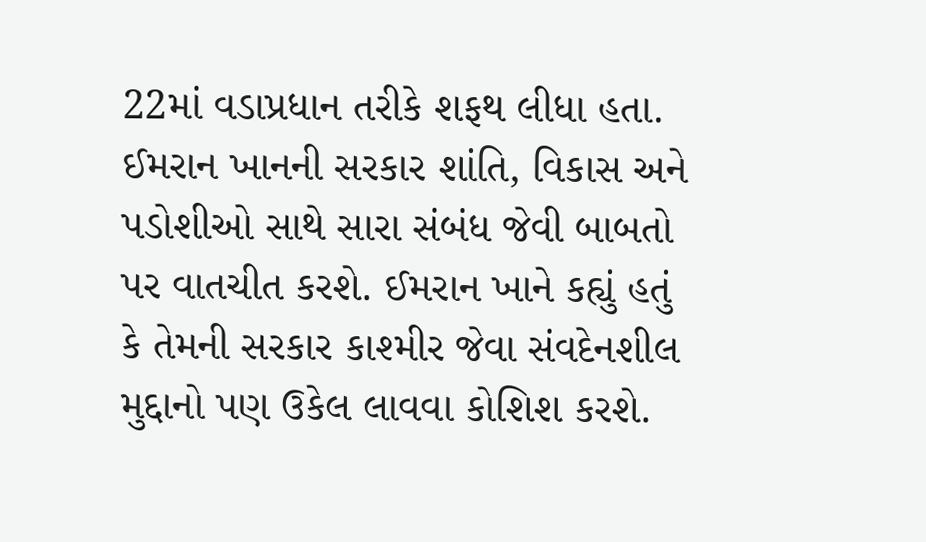22માં વડાપ્રધાન તરીકે શફથ લીધા હતા. ઈમરાન ખાનની સરકાર શાંતિ, વિકાસ અને પડોશીઓ સાથે સારા સંબંધ જેવી બાબતો પર વાતચીત કરશે. ઈમરાન ખાને કહ્યું હતું કે તેમની સરકાર કાશ્મીર જેવા સંવદેનશીલ મુદ્દાનો પણ ઉકેલ લાવવા કોશિશ કરશે.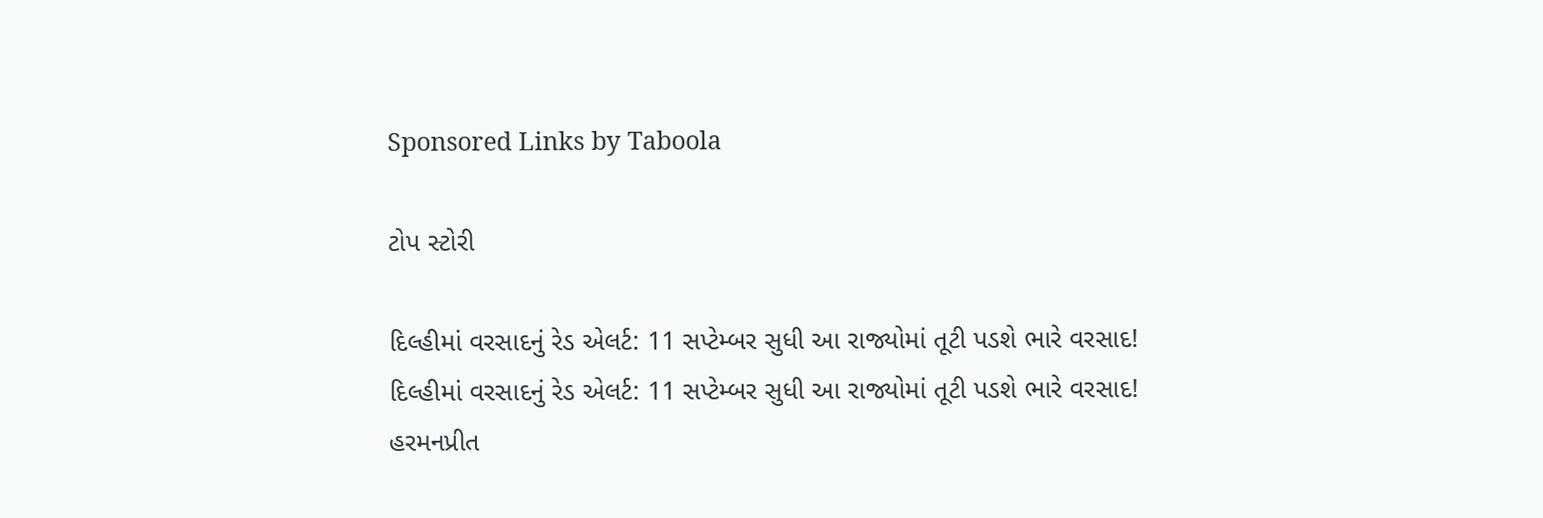Sponsored Links by Taboola

ટોપ સ્ટોરી

દિલ્હીમાં વરસાદનું રેડ એલર્ટ: 11 સપ્ટેમ્બર સુધી આ રાજ્યોમાં તૂટી પડશે ભારે વરસાદ!
દિલ્હીમાં વરસાદનું રેડ એલર્ટ: 11 સપ્ટેમ્બર સુધી આ રાજ્યોમાં તૂટી પડશે ભારે વરસાદ!
હરમનપ્રીત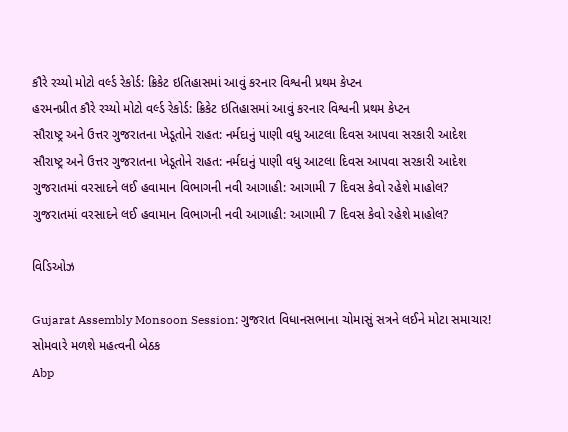કૌરે રચ્યો મોટો વર્લ્ડ રેકોર્ડ: ક્રિકેટ ઇતિહાસમાં આવું કરનાર વિશ્વની પ્રથમ કેપ્ટન
હરમનપ્રીત કૌરે રચ્યો મોટો વર્લ્ડ રેકોર્ડ: ક્રિકેટ ઇતિહાસમાં આવું કરનાર વિશ્વની પ્રથમ કેપ્ટન
સૌરાષ્ટ્ર અને ઉત્તર ગુજરાતના ખેડૂતોને રાહત: નર્મદાનું પાણી વધુ આટલા દિવસ આપવા સરકારી આદેશ
સૌરાષ્ટ્ર અને ઉત્તર ગુજરાતના ખેડૂતોને રાહત: નર્મદાનું પાણી વધુ આટલા દિવસ આપવા સરકારી આદેશ
ગુજરાતમાં વરસાદને લઈ હવામાન વિભાગની નવી આગાહી: આગામી 7 દિવસ કેવો રહેશે માહોલ?
ગુજરાતમાં વરસાદને લઈ હવામાન વિભાગની નવી આગાહી: આગામી 7 દિવસ કેવો રહેશે માહોલ?

વિડિઓઝ

Gujarat Assembly Monsoon Session: ગુજરાત વિધાનસભાના ચોમાસું સત્રને લઈને મોટા સમાચાર! સોમવારે મળશે મહત્વની બેઠક
Abp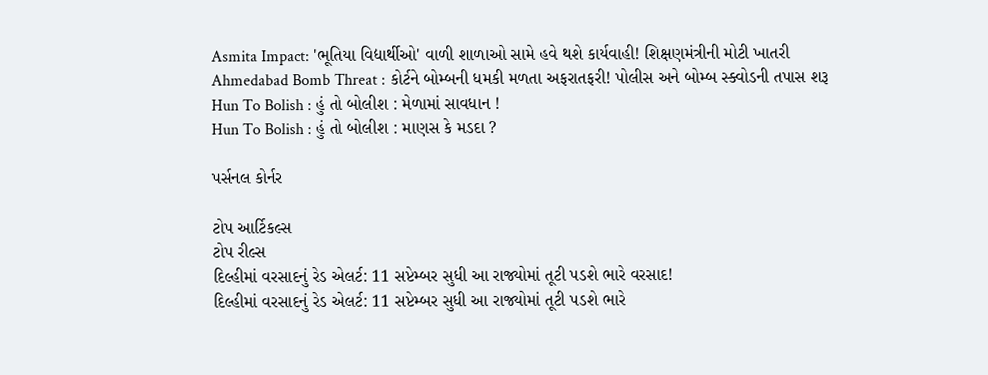Asmita Impact: 'ભૂતિયા વિદ્યાર્થીઓ' વાળી શાળાઓ સામે હવે થશે કાર્યવાહી! શિક્ષણમંત્રીની મોટી ખાતરી
Ahmedabad Bomb Threat : કોર્ટને બોમ્બની ધમકી મળતા અફરાતફરી! પોલીસ અને બોમ્બ સ્ક્વોડની તપાસ શરૂ
Hun To Bolish : હું તો બોલીશ : મેળામાં સાવધાન !
Hun To Bolish : હું તો બોલીશ : માણસ કે મડદા ?

પર્સનલ કોર્નર

ટોપ આર્ટિકલ્સ
ટોપ રીલ્સ
દિલ્હીમાં વરસાદનું રેડ એલર્ટ: 11 સપ્ટેમ્બર સુધી આ રાજ્યોમાં તૂટી પડશે ભારે વરસાદ!
દિલ્હીમાં વરસાદનું રેડ એલર્ટ: 11 સપ્ટેમ્બર સુધી આ રાજ્યોમાં તૂટી પડશે ભારે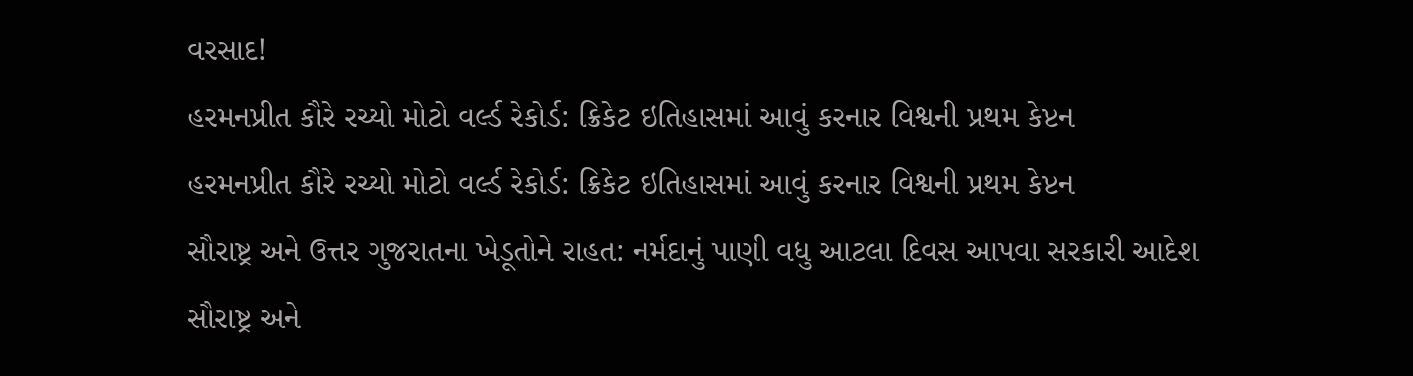વરસાદ!
હરમનપ્રીત કૌરે રચ્યો મોટો વર્લ્ડ રેકોર્ડ: ક્રિકેટ ઇતિહાસમાં આવું કરનાર વિશ્વની પ્રથમ કેપ્ટન
હરમનપ્રીત કૌરે રચ્યો મોટો વર્લ્ડ રેકોર્ડ: ક્રિકેટ ઇતિહાસમાં આવું કરનાર વિશ્વની પ્રથમ કેપ્ટન
સૌરાષ્ટ્ર અને ઉત્તર ગુજરાતના ખેડૂતોને રાહત: નર્મદાનું પાણી વધુ આટલા દિવસ આપવા સરકારી આદેશ
સૌરાષ્ટ્ર અને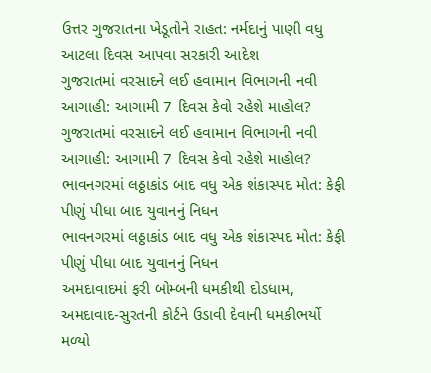ઉત્તર ગુજરાતના ખેડૂતોને રાહત: નર્મદાનું પાણી વધુ આટલા દિવસ આપવા સરકારી આદેશ
ગુજરાતમાં વરસાદને લઈ હવામાન વિભાગની નવી આગાહી: આગામી 7 દિવસ કેવો રહેશે માહોલ?
ગુજરાતમાં વરસાદને લઈ હવામાન વિભાગની નવી આગાહી: આગામી 7 દિવસ કેવો રહેશે માહોલ?
ભાવનગરમાં લઠ્ઠાકાંડ બાદ વધુ એક શંકાસ્પદ મોત: કેફી પીણું પીધા બાદ યુવાનનું નિધન
ભાવનગરમાં લઠ્ઠાકાંડ બાદ વધુ એક શંકાસ્પદ મોત: કેફી પીણું પીધા બાદ યુવાનનું નિધન
અમદાવાદમાં ફરી બોમ્બની ધમકીથી દોડધામ, અમદાવાદ-સુરતની કોર્ટને ઉડાવી દેવાની ધમકીભર્યો મળ્યો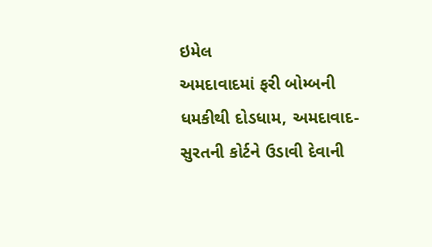ઇમેલ
અમદાવાદમાં ફરી બોમ્બની ધમકીથી દોડધામ, અમદાવાદ-સુરતની કોર્ટને ઉડાવી દેવાની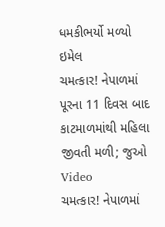ધમકીભર્યો મળ્યો ઇમેલ
ચમત્કાર! નેપાળમાં પૂરના 11 દિવસ બાદ કાટમાળમાંથી મહિલા જીવતી મળી; જુઓ Video
ચમત્કાર! નેપાળમાં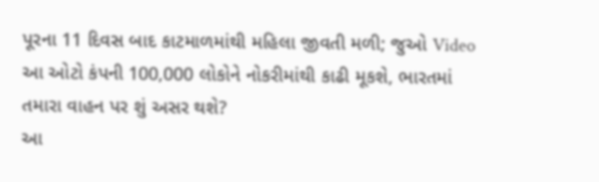પૂરના 11 દિવસ બાદ કાટમાળમાંથી મહિલા જીવતી મળી; જુઓ Video
આ ઓટો કંપની 100,000 લોકોને નોકરીમાંથી કાઢી મૂકશે, ભારતમાં તમારા વાહન પર શું અસર થશે?
આ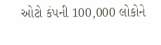ઓટો કંપની 100,000 લોકોને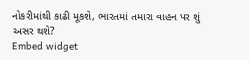નોકરીમાંથી કાઢી મૂકશે, ભારતમાં તમારા વાહન પર શું અસર થશે?
Embed widget